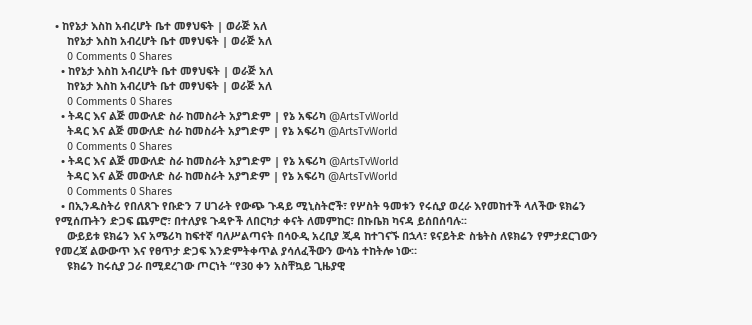• ከየኔታ እስከ አብረሆት ቤተ መፃህፍት | ወራጅ አለ
    ከየኔታ እስከ አብረሆት ቤተ መፃህፍት | ወራጅ አለ
    0 Comments 0 Shares
  • ከየኔታ እስከ አብረሆት ቤተ መፃህፍት | ወራጅ አለ
    ከየኔታ እስከ አብረሆት ቤተ መፃህፍት | ወራጅ አለ
    0 Comments 0 Shares
  • ትዳር እና ልጅ መውለድ ስራ ከመስራት አያግድም | የኔ አፍሪካ @ArtsTvWorld
    ትዳር እና ልጅ መውለድ ስራ ከመስራት አያግድም | የኔ አፍሪካ @ArtsTvWorld
    0 Comments 0 Shares
  • ትዳር እና ልጅ መውለድ ስራ ከመስራት አያግድም | የኔ አፍሪካ @ArtsTvWorld
    ትዳር እና ልጅ መውለድ ስራ ከመስራት አያግድም | የኔ አፍሪካ @ArtsTvWorld
    0 Comments 0 Shares
  • በኢንዱስትሪ የበለጸጉ የቡድን 7 ሀገራት የውጭ ጉዳይ ሚኒስትሮች፣ የሦስት ዓመቱን የሩሲያ ወረራ እየመከተች ላለችው ዩክሬን የሚሰጡትን ድጋፍ ጨምሮ፣ በተለያዩ ጉዳዮች ለበርካታ ቀናት ለመምከር፣ በኩቤክ ካናዳ ይሰበሰባሉ፡፡
    ውይይቱ ዩክሬን እና አሜሪካ ከፍተኛ ባለሥልጣናት በሳዑዲ አረቢያ ጂዳ ከተገናኙ በኋላ፣ ዩናይትድ ስቴትስ ለዩክሬን የምታደርገውን የመረጃ ልውውጥ እና የፀጥታ ድጋፍ እንድምትቀጥል ያሳለፈችውን ውሳኔ ተከትሎ ነው።
    ዩክሬን ከሩሲያ ጋራ በሚደረገው ጦርነት “የ30 ቀን አስቸኳይ ጊዜያዊ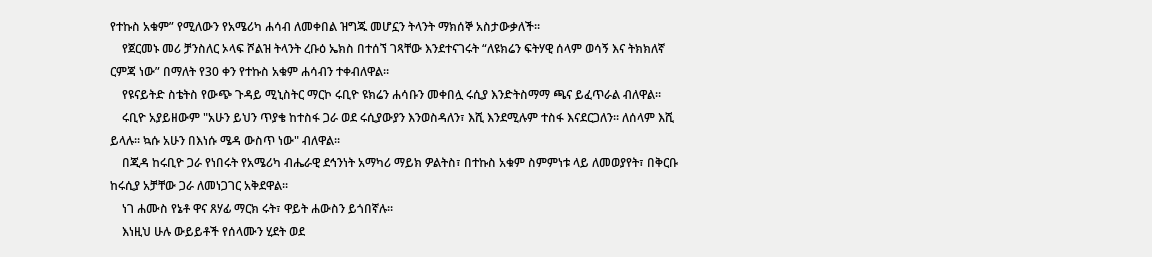የተኩስ አቁም” የሚለውን የአሜሪካ ሐሳብ ለመቀበል ዝግጁ መሆኗን ትላንት ማክሰኞ አስታውቃለች።
    የጀርመኑ መሪ ቻንስለር ኦላፍ ሾልዝ ትላንት ረቡዕ ኤክስ በተሰኘ ገጻቸው እንደተናገሩት “ለዩክሬን ፍትሃዊ ሰላም ወሳኝ እና ትክክለኛ ርምጃ ነው” በማለት የ30 ቀን የተኩስ አቁም ሐሳብን ተቀብለዋል።
    የዩናይትድ ስቴትስ የውጭ ጉዳይ ሚኒስትር ማርኮ ሩቢዮ ዩክሬን ሐሳቡን መቀበሏ ሩሲያ እንድትስማማ ጫና ይፈጥራል ብለዋል።
    ሩቢዮ አያይዘውም "አሁን ይህን ጥያቄ ከተስፋ ጋራ ወደ ሩሲያውያን እንወስዳለን፣ እሺ እንደሚሉም ተስፋ እናደርጋለን፡፡ ለሰላም እሺ ይላሉ፡፡ ኳሱ አሁን በእነሱ ሜዳ ውስጥ ነው" ብለዋል፡፡
    በጂዳ ከሩቢዮ ጋራ የነበሩት የአሜሪካ ብሔራዊ ደኅንነት አማካሪ ማይክ ዎልትስ፣ በተኩስ አቁም ስምምነቱ ላይ ለመወያየት፣ በቅርቡ ከሩሲያ አቻቸው ጋራ ለመነጋገር አቅደዋል፡፡
    ነገ ሐሙስ የኔቶ ዋና ጸሃፊ ማርክ ሩት፣ ዋይት ሐውስን ይጎበኛሉ።
    እነዚህ ሁሉ ውይይቶች የሰላሙን ሂደት ወደ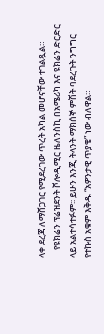ላቀ ደረጃ ለማሸጋገር የሚደረገው ጥረት አካል መሆናቸው ተገልጿል።
    የዩክሬን ፕሬዝደንት ቮሎዲሚር ዜለንስኪ በአሜሪካ እና ዩክሬን ድርድር ላይ አልተሳተፉም፡፡ ይሁን እንጂ ትላንት ማክሰኞ ምሽት ባደረጉት ንግግር የተኩስ አቁም እቅዱ “አዎንታዊ ጥያቄ” ነው ብለዋል።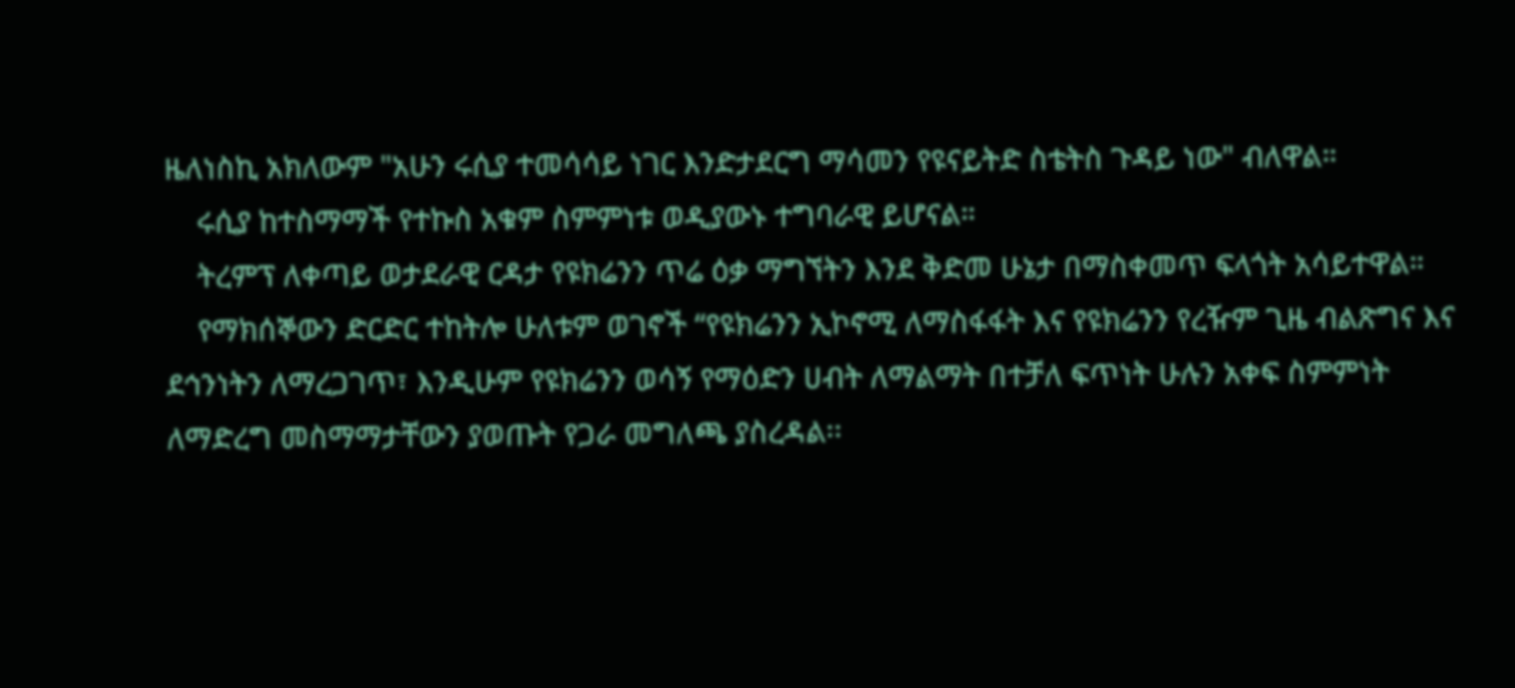ዜለነስኪ አክለውም "አሁን ሩሲያ ተመሳሳይ ነገር እንድታደርግ ማሳመን የዩናይትድ ስቴትስ ጉዳይ ነው" ብለዋል።
    ሩሲያ ከተስማማች የተኩስ አቁም ስምምነቱ ወዲያውኑ ተግባራዊ ይሆናል።
    ትረምፕ ለቀጣይ ወታደራዊ ርዳታ የዩክሬንን ጥሬ ዕቃ ማግኘትን እንደ ቅድመ ሁኔታ በማስቀመጥ ፍላጎት አሳይተዋል።
    የማክሰኞውን ድርድር ተከትሎ ሁለቱም ወገኖች “የዩክሬንን ኢኮኖሚ ለማስፋፋት እና የዩክሬንን የረዥም ጊዜ ብልጽግና እና ደኅንነትን ለማረጋገጥ፣ እንዲሁም የዩክሬንን ወሳኝ የማዕድን ሀብት ለማልማት በተቻለ ፍጥነት ሁሉን አቀፍ ስምምነት ለማድረግ መስማማታቸውን ያወጡት የጋራ መግለጫ ያስረዳል፡፡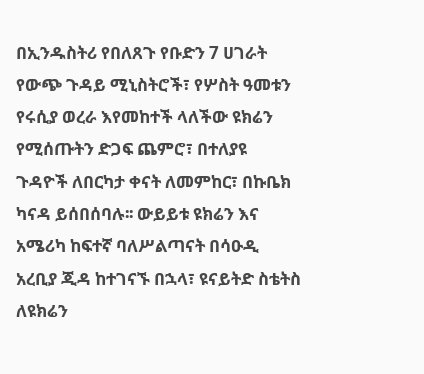በኢንዱስትሪ የበለጸጉ የቡድን 7 ሀገራት የውጭ ጉዳይ ሚኒስትሮች፣ የሦስት ዓመቱን የሩሲያ ወረራ እየመከተች ላለችው ዩክሬን የሚሰጡትን ድጋፍ ጨምሮ፣ በተለያዩ ጉዳዮች ለበርካታ ቀናት ለመምከር፣ በኩቤክ ካናዳ ይሰበሰባሉ፡፡ ውይይቱ ዩክሬን እና አሜሪካ ከፍተኛ ባለሥልጣናት በሳዑዲ አረቢያ ጂዳ ከተገናኙ በኋላ፣ ዩናይትድ ስቴትስ ለዩክሬን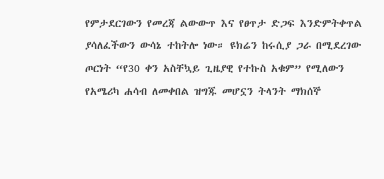የምታደርገውን የመረጃ ልውውጥ እና የፀጥታ ድጋፍ እንድምትቀጥል ያሳለፈችውን ውሳኔ ተከትሎ ነው። ዩክሬን ከሩሲያ ጋራ በሚደረገው ጦርነት “የ30 ቀን አስቸኳይ ጊዜያዊ የተኩስ አቁም” የሚለውን የአሜሪካ ሐሳብ ለመቀበል ዝግጁ መሆኗን ትላንት ማክሰኞ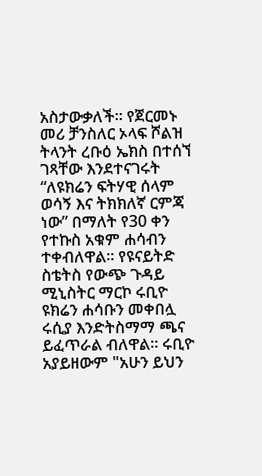አስታውቃለች። የጀርመኑ መሪ ቻንስለር ኦላፍ ሾልዝ ትላንት ረቡዕ ኤክስ በተሰኘ ገጻቸው እንደተናገሩት “ለዩክሬን ፍትሃዊ ሰላም ወሳኝ እና ትክክለኛ ርምጃ ነው” በማለት የ30 ቀን የተኩስ አቁም ሐሳብን ተቀብለዋል። የዩናይትድ ስቴትስ የውጭ ጉዳይ ሚኒስትር ማርኮ ሩቢዮ ዩክሬን ሐሳቡን መቀበሏ ሩሲያ እንድትስማማ ጫና ይፈጥራል ብለዋል። ሩቢዮ አያይዘውም "አሁን ይህን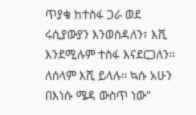ጥያቄ ከተስፋ ጋራ ወደ ሩሲያውያን እንወስዳለን፣ እሺ እንደሚሉም ተስፋ እናደርጋለን፡፡ ለሰላም እሺ ይላሉ፡፡ ኳሱ አሁን በእነሱ ሜዳ ውስጥ ነው"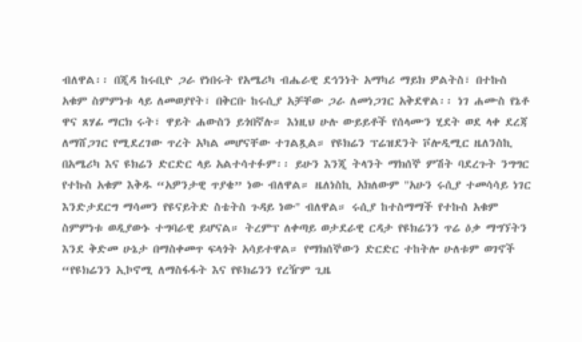ብለዋል፡፡ በጂዳ ከሩቢዮ ጋራ የነበሩት የአሜሪካ ብሔራዊ ደኅንነት አማካሪ ማይክ ዎልትስ፣ በተኩስ አቁም ስምምነቱ ላይ ለመወያየት፣ በቅርቡ ከሩሲያ አቻቸው ጋራ ለመነጋገር አቅደዋል፡፡ ነገ ሐሙስ የኔቶ ዋና ጸሃፊ ማርክ ሩት፣ ዋይት ሐውስን ይጎበኛሉ። እነዚህ ሁሉ ውይይቶች የሰላሙን ሂደት ወደ ላቀ ደረጃ ለማሸጋገር የሚደረገው ጥረት አካል መሆናቸው ተገልጿል። የዩክሬን ፕሬዝደንት ቮሎዲሚር ዜለንስኪ በአሜሪካ እና ዩክሬን ድርድር ላይ አልተሳተፉም፡፡ ይሁን እንጂ ትላንት ማክሰኞ ምሽት ባደረጉት ንግግር የተኩስ አቁም እቅዱ “አዎንታዊ ጥያቄ” ነው ብለዋል። ዜለነስኪ አክለውም "አሁን ሩሲያ ተመሳሳይ ነገር እንድታደርግ ማሳመን የዩናይትድ ስቴትስ ጉዳይ ነው" ብለዋል። ሩሲያ ከተስማማች የተኩስ አቁም ስምምነቱ ወዲያውኑ ተግባራዊ ይሆናል። ትረምፕ ለቀጣይ ወታደራዊ ርዳታ የዩክሬንን ጥሬ ዕቃ ማግኘትን እንደ ቅድመ ሁኔታ በማስቀመጥ ፍላጎት አሳይተዋል። የማክሰኞውን ድርድር ተከትሎ ሁለቱም ወገኖች “የዩክሬንን ኢኮኖሚ ለማስፋፋት እና የዩክሬንን የረዥም ጊዜ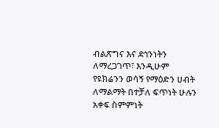ብልጽግና እና ደኅንነትን ለማረጋገጥ፣ እንዲሁም የዩክሬንን ወሳኝ የማዕድን ሀብት ለማልማት በተቻለ ፍጥነት ሁሉን አቀፍ ስምምነት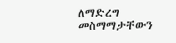ለማድረግ መስማማታቸውን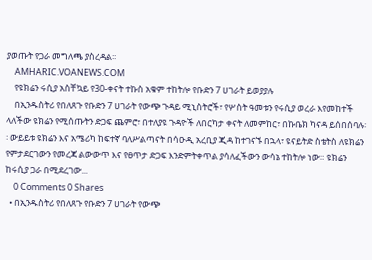ያወጡት የጋራ መግለጫ ያስረዳል፡፡
    AMHARIC.VOANEWS.COM
    የዩክሬን ሩሲያ አስቸኳይ የ30-ቀናት ተኩስ አቁም ተከትሎ የቡድን 7 ሀገራት ይወያያሉ
    በኢንዱስትሪ የበለጸጉ የቡድን 7 ሀገራት የውጭ ጉዳይ ሚኒስትሮች፣ የሦስት ዓመቱን የሩሲያ ወረራ እየመከተች ላለችው ዩክሬን የሚሰጡትን ድጋፍ ጨምሮ፣ በተለያዩ ጉዳዮች ለበርካታ ቀናት ለመምከር፣ በኩቤክ ካናዳ ይሰበሰባሉ፡፡ ውይይቱ ዩክሬን እና አሜሪካ ከፍተኛ ባለሥልጣናት በሳዑዲ አረቢያ ጂዳ ከተገናኙ በኋላ፣ ዩናይትድ ስቴትስ ለዩክሬን የምታደርገውን የመረጃ ልውውጥ እና የፀጥታ ድጋፍ እንድምትቀጥል ያሳለፈችውን ውሳኔ ተከትሎ ነው። ዩክሬን ከሩሲያ ጋራ በሚደረገው...
    0 Comments 0 Shares
  • በኢንዱስትሪ የበለጸጉ የቡድን 7 ሀገራት የውጭ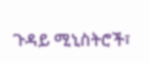ጉዳይ ሚኒስትሮች፣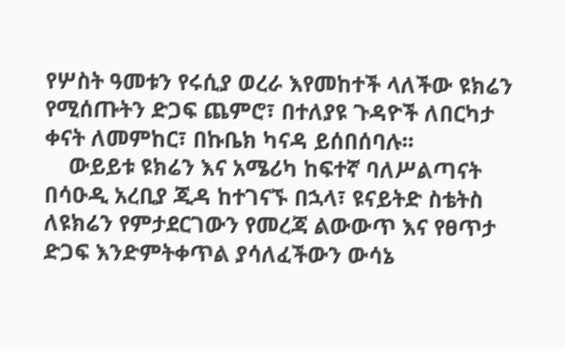የሦስት ዓመቱን የሩሲያ ወረራ እየመከተች ላለችው ዩክሬን የሚሰጡትን ድጋፍ ጨምሮ፣ በተለያዩ ጉዳዮች ለበርካታ ቀናት ለመምከር፣ በኩቤክ ካናዳ ይሰበሰባሉ፡፡
    ውይይቱ ዩክሬን እና አሜሪካ ከፍተኛ ባለሥልጣናት በሳዑዲ አረቢያ ጂዳ ከተገናኙ በኋላ፣ ዩናይትድ ስቴትስ ለዩክሬን የምታደርገውን የመረጃ ልውውጥ እና የፀጥታ ድጋፍ እንድምትቀጥል ያሳለፈችውን ውሳኔ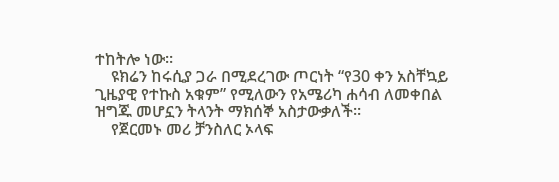ተከትሎ ነው።
    ዩክሬን ከሩሲያ ጋራ በሚደረገው ጦርነት “የ30 ቀን አስቸኳይ ጊዜያዊ የተኩስ አቁም” የሚለውን የአሜሪካ ሐሳብ ለመቀበል ዝግጁ መሆኗን ትላንት ማክሰኞ አስታውቃለች።
    የጀርመኑ መሪ ቻንስለር ኦላፍ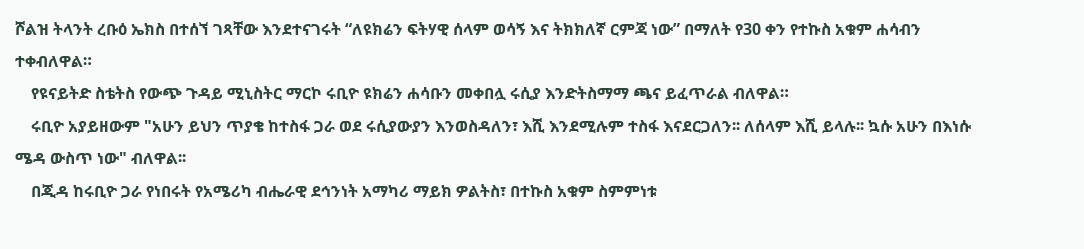ሾልዝ ትላንት ረቡዕ ኤክስ በተሰኘ ገጻቸው እንደተናገሩት “ለዩክሬን ፍትሃዊ ሰላም ወሳኝ እና ትክክለኛ ርምጃ ነው” በማለት የ30 ቀን የተኩስ አቁም ሐሳብን ተቀብለዋል።
    የዩናይትድ ስቴትስ የውጭ ጉዳይ ሚኒስትር ማርኮ ሩቢዮ ዩክሬን ሐሳቡን መቀበሏ ሩሲያ እንድትስማማ ጫና ይፈጥራል ብለዋል።
    ሩቢዮ አያይዘውም "አሁን ይህን ጥያቄ ከተስፋ ጋራ ወደ ሩሲያውያን እንወስዳለን፣ እሺ እንደሚሉም ተስፋ እናደርጋለን፡፡ ለሰላም እሺ ይላሉ፡፡ ኳሱ አሁን በእነሱ ሜዳ ውስጥ ነው" ብለዋል፡፡
    በጂዳ ከሩቢዮ ጋራ የነበሩት የአሜሪካ ብሔራዊ ደኅንነት አማካሪ ማይክ ዎልትስ፣ በተኩስ አቁም ስምምነቱ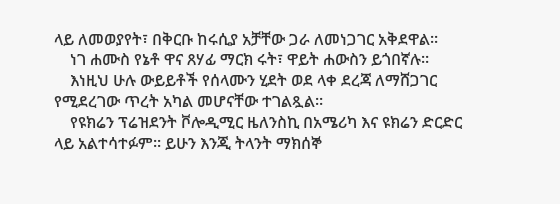ላይ ለመወያየት፣ በቅርቡ ከሩሲያ አቻቸው ጋራ ለመነጋገር አቅደዋል፡፡
    ነገ ሐሙስ የኔቶ ዋና ጸሃፊ ማርክ ሩት፣ ዋይት ሐውስን ይጎበኛሉ።
    እነዚህ ሁሉ ውይይቶች የሰላሙን ሂደት ወደ ላቀ ደረጃ ለማሸጋገር የሚደረገው ጥረት አካል መሆናቸው ተገልጿል።
    የዩክሬን ፕሬዝደንት ቮሎዲሚር ዜለንስኪ በአሜሪካ እና ዩክሬን ድርድር ላይ አልተሳተፉም፡፡ ይሁን እንጂ ትላንት ማክሰኞ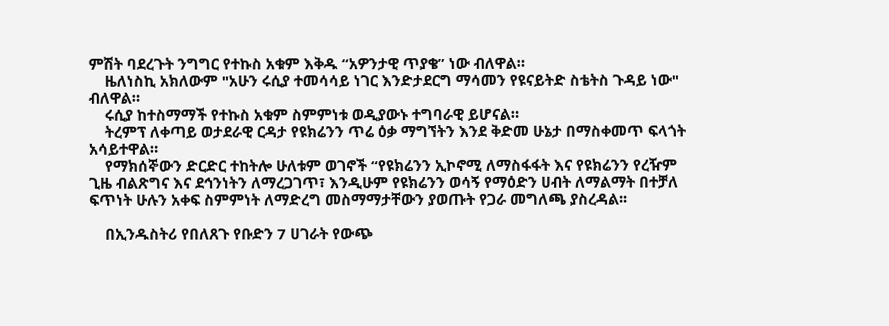ምሽት ባደረጉት ንግግር የተኩስ አቁም እቅዱ “አዎንታዊ ጥያቄ” ነው ብለዋል።
    ዜለነስኪ አክለውም "አሁን ሩሲያ ተመሳሳይ ነገር እንድታደርግ ማሳመን የዩናይትድ ስቴትስ ጉዳይ ነው" ብለዋል።
    ሩሲያ ከተስማማች የተኩስ አቁም ስምምነቱ ወዲያውኑ ተግባራዊ ይሆናል።
    ትረምፕ ለቀጣይ ወታደራዊ ርዳታ የዩክሬንን ጥሬ ዕቃ ማግኘትን እንደ ቅድመ ሁኔታ በማስቀመጥ ፍላጎት አሳይተዋል።
    የማክሰኞውን ድርድር ተከትሎ ሁለቱም ወገኖች “የዩክሬንን ኢኮኖሚ ለማስፋፋት እና የዩክሬንን የረዥም ጊዜ ብልጽግና እና ደኅንነትን ለማረጋገጥ፣ እንዲሁም የዩክሬንን ወሳኝ የማዕድን ሀብት ለማልማት በተቻለ ፍጥነት ሁሉን አቀፍ ስምምነት ለማድረግ መስማማታቸውን ያወጡት የጋራ መግለጫ ያስረዳል፡፡

    በኢንዱስትሪ የበለጸጉ የቡድን 7 ሀገራት የውጭ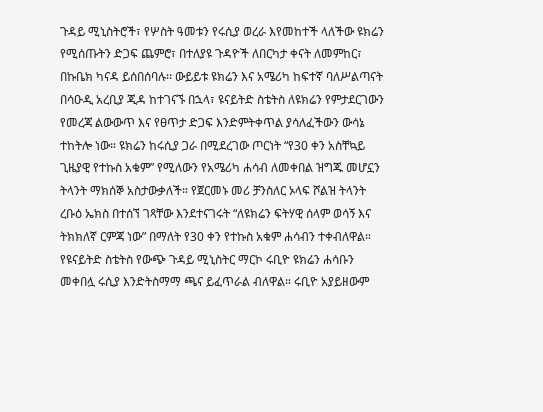ጉዳይ ሚኒስትሮች፣ የሦስት ዓመቱን የሩሲያ ወረራ እየመከተች ላለችው ዩክሬን የሚሰጡትን ድጋፍ ጨምሮ፣ በተለያዩ ጉዳዮች ለበርካታ ቀናት ለመምከር፣ በኩቤክ ካናዳ ይሰበሰባሉ፡፡ ውይይቱ ዩክሬን እና አሜሪካ ከፍተኛ ባለሥልጣናት በሳዑዲ አረቢያ ጂዳ ከተገናኙ በኋላ፣ ዩናይትድ ስቴትስ ለዩክሬን የምታደርገውን የመረጃ ልውውጥ እና የፀጥታ ድጋፍ እንድምትቀጥል ያሳለፈችውን ውሳኔ ተከትሎ ነው። ዩክሬን ከሩሲያ ጋራ በሚደረገው ጦርነት “የ30 ቀን አስቸኳይ ጊዜያዊ የተኩስ አቁም” የሚለውን የአሜሪካ ሐሳብ ለመቀበል ዝግጁ መሆኗን ትላንት ማክሰኞ አስታውቃለች። የጀርመኑ መሪ ቻንስለር ኦላፍ ሾልዝ ትላንት ረቡዕ ኤክስ በተሰኘ ገጻቸው እንደተናገሩት “ለዩክሬን ፍትሃዊ ሰላም ወሳኝ እና ትክክለኛ ርምጃ ነው” በማለት የ30 ቀን የተኩስ አቁም ሐሳብን ተቀብለዋል። የዩናይትድ ስቴትስ የውጭ ጉዳይ ሚኒስትር ማርኮ ሩቢዮ ዩክሬን ሐሳቡን መቀበሏ ሩሲያ እንድትስማማ ጫና ይፈጥራል ብለዋል። ሩቢዮ አያይዘውም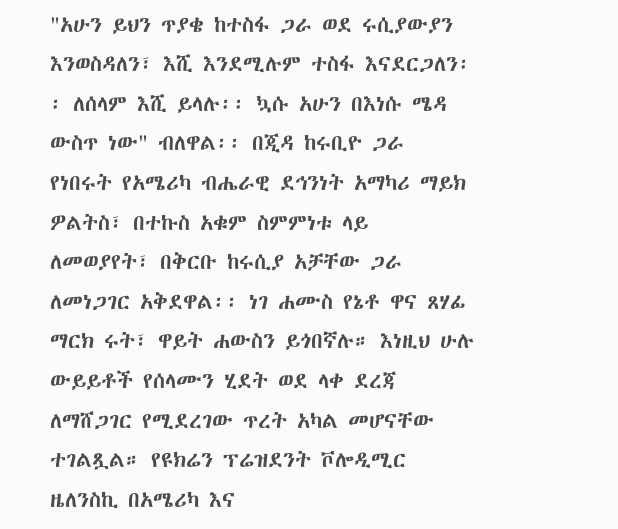"አሁን ይህን ጥያቄ ከተስፋ ጋራ ወደ ሩሲያውያን እንወስዳለን፣ እሺ እንደሚሉም ተስፋ እናደርጋለን፡፡ ለሰላም እሺ ይላሉ፡፡ ኳሱ አሁን በእነሱ ሜዳ ውስጥ ነው" ብለዋል፡፡ በጂዳ ከሩቢዮ ጋራ የነበሩት የአሜሪካ ብሔራዊ ደኅንነት አማካሪ ማይክ ዎልትስ፣ በተኩስ አቁም ስምምነቱ ላይ ለመወያየት፣ በቅርቡ ከሩሲያ አቻቸው ጋራ ለመነጋገር አቅደዋል፡፡ ነገ ሐሙስ የኔቶ ዋና ጸሃፊ ማርክ ሩት፣ ዋይት ሐውስን ይጎበኛሉ። እነዚህ ሁሉ ውይይቶች የሰላሙን ሂደት ወደ ላቀ ደረጃ ለማሸጋገር የሚደረገው ጥረት አካል መሆናቸው ተገልጿል። የዩክሬን ፕሬዝደንት ቮሎዲሚር ዜለንስኪ በአሜሪካ እና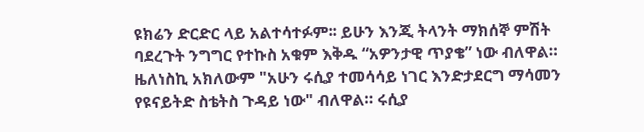ዩክሬን ድርድር ላይ አልተሳተፉም፡፡ ይሁን እንጂ ትላንት ማክሰኞ ምሽት ባደረጉት ንግግር የተኩስ አቁም እቅዱ “አዎንታዊ ጥያቄ” ነው ብለዋል። ዜለነስኪ አክለውም "አሁን ሩሲያ ተመሳሳይ ነገር እንድታደርግ ማሳመን የዩናይትድ ስቴትስ ጉዳይ ነው" ብለዋል። ሩሲያ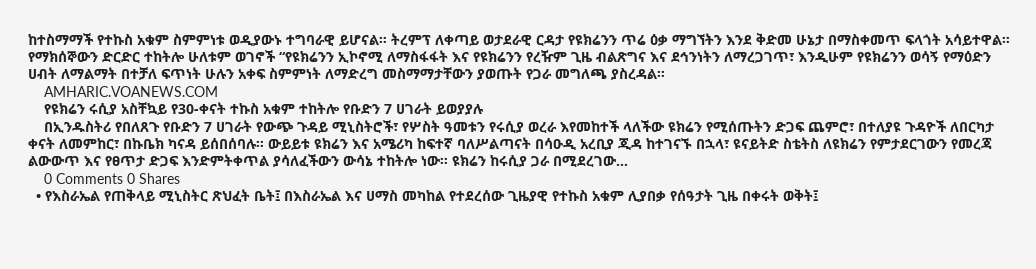ከተስማማች የተኩስ አቁም ስምምነቱ ወዲያውኑ ተግባራዊ ይሆናል። ትረምፕ ለቀጣይ ወታደራዊ ርዳታ የዩክሬንን ጥሬ ዕቃ ማግኘትን እንደ ቅድመ ሁኔታ በማስቀመጥ ፍላጎት አሳይተዋል። የማክሰኞውን ድርድር ተከትሎ ሁለቱም ወገኖች “የዩክሬንን ኢኮኖሚ ለማስፋፋት እና የዩክሬንን የረዥም ጊዜ ብልጽግና እና ደኅንነትን ለማረጋገጥ፣ እንዲሁም የዩክሬንን ወሳኝ የማዕድን ሀብት ለማልማት በተቻለ ፍጥነት ሁሉን አቀፍ ስምምነት ለማድረግ መስማማታቸውን ያወጡት የጋራ መግለጫ ያስረዳል፡፡
    AMHARIC.VOANEWS.COM
    የዩክሬን ሩሲያ አስቸኳይ የ30-ቀናት ተኩስ አቁም ተከትሎ የቡድን 7 ሀገራት ይወያያሉ
    በኢንዱስትሪ የበለጸጉ የቡድን 7 ሀገራት የውጭ ጉዳይ ሚኒስትሮች፣ የሦስት ዓመቱን የሩሲያ ወረራ እየመከተች ላለችው ዩክሬን የሚሰጡትን ድጋፍ ጨምሮ፣ በተለያዩ ጉዳዮች ለበርካታ ቀናት ለመምከር፣ በኩቤክ ካናዳ ይሰበሰባሉ፡፡ ውይይቱ ዩክሬን እና አሜሪካ ከፍተኛ ባለሥልጣናት በሳዑዲ አረቢያ ጂዳ ከተገናኙ በኋላ፣ ዩናይትድ ስቴትስ ለዩክሬን የምታደርገውን የመረጃ ልውውጥ እና የፀጥታ ድጋፍ እንድምትቀጥል ያሳለፈችውን ውሳኔ ተከትሎ ነው። ዩክሬን ከሩሲያ ጋራ በሚደረገው...
    0 Comments 0 Shares
  • የእስራኤል የጠቅላይ ሚኒስትር ጽህፈት ቤት፤ በእስራኤል እና ሀማስ መካከል የተደረሰው ጊዜያዊ የተኩስ አቁም ሊያበቃ የሰዓታት ጊዜ በቀሩት ወቅት፤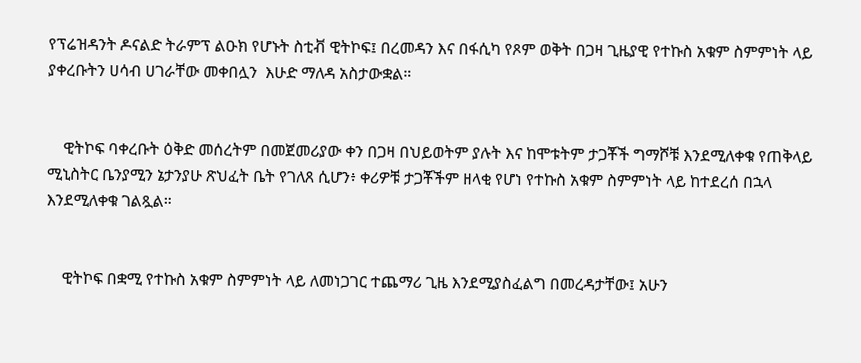የፕሬዝዳንት ዶናልድ ትራምፕ ልዑክ የሆኑት ስቲቭ ዊትኮፍ፤ በረመዳን እና በፋሲካ የጾም ወቅት በጋዛ ጊዜያዊ የተኩስ አቁም ስምምነት ላይ ያቀረቡትን ሀሳብ ሀገራቸው መቀበሏን  እሁድ ማለዳ አስታውቋል።


    ዊትኮፍ ባቀረቡት ዕቅድ መሰረትም በመጀመሪያው ቀን በጋዛ በህይወትም ያሉት እና ከሞቱትም ታጋቾች ግማሾቹ እንደሚለቀቁ የጠቅላይ ሚኒስትር ቤንያሚን ኔታንያሁ ጽህፈት ቤት የገለጸ ሲሆን፥ ቀሪዎቹ ታጋቾችም ዘላቂ የሆነ የተኩስ አቁም ስምምነት ላይ ከተደረሰ በኋላ እንደሚለቀቁ ገልጿል።


    ዊትኮፍ በቋሚ የተኩስ አቁም ስምምነት ላይ ለመነጋገር ተጨማሪ ጊዜ እንደሚያስፈልግ በመረዳታቸው፤ አሁን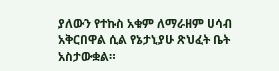ያለውን የተኩስ አቁም ለማራዘም ሀሳብ አቅርበዋል ሲል የኔታኒያሁ ጽህፈት ቤት አስታውቋል።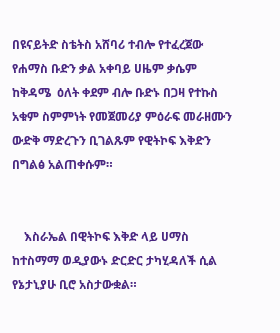በዩናይትድ ስቴትስ አሸባሪ ተብሎ የተፈረጀው የሐማስ ቡድን ቃል አቀባይ ሀዜም ቃሴም ከቅዳሜ  ዕለት ቀደም ብሎ ቡድኑ በጋዛ የተኩስ አቁም ስምምነት የመጀመሪያ ምዕራፍ መራዘሙን ውድቅ ማድረጉን ቢገልጹም የዊትኮፍ እቅድን በግልፅ አልጠቀሱም።


    እስራኤል በዊትኮፍ እቅድ ላይ ሀማስ ከተስማማ ወዲያውኑ ድርድር ታካሂዳለች ሲል የኔታኒያሁ ቢሮ አስታውቋል።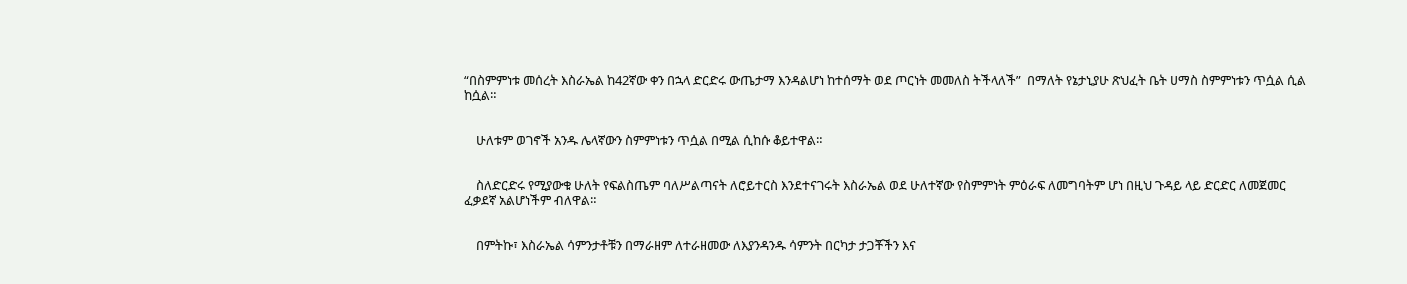“በስምምነቱ መሰረት እስራኤል ከ42ኛው ቀን በኋላ ድርድሩ ውጤታማ እንዳልሆነ ከተሰማት ወደ ጦርነት መመለስ ትችላለች”  በማለት የኔታኒያሁ ጽህፈት ቤት ሀማስ ስምምነቱን ጥሷል ሲል ከሷል።


    ሁለቱም ወገኖች አንዱ ሌላኛውን ስምምነቱን ጥሷል በሚል ሲከሱ ቆይተዋል።


    ስለድርድሩ የሚያውቁ ሁለት የፍልስጤም ባለሥልጣናት ለሮይተርስ እንደተናገሩት እስራኤል ወደ ሁለተኛው የስምምነት ምዕራፍ ለመግባትም ሆነ በዚህ ጉዳይ ላይ ድርድር ለመጀመር ፈቃደኛ አልሆነችም ብለዋል።


    በምትኩ፣ እስራኤል ሳምንታቶቹን በማራዘም ለተራዘመው ለእያንዳንዱ ሳምንት በርካታ ታጋቾችን እና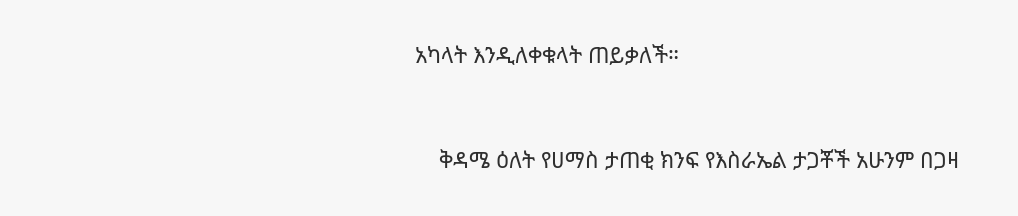አካላት እንዲለቀቁላት ጠይቃለች።


    ቅዳሜ ዕለት የሀማስ ታጠቂ ክንፍ የእስራኤል ታጋቾች አሁንም በጋዛ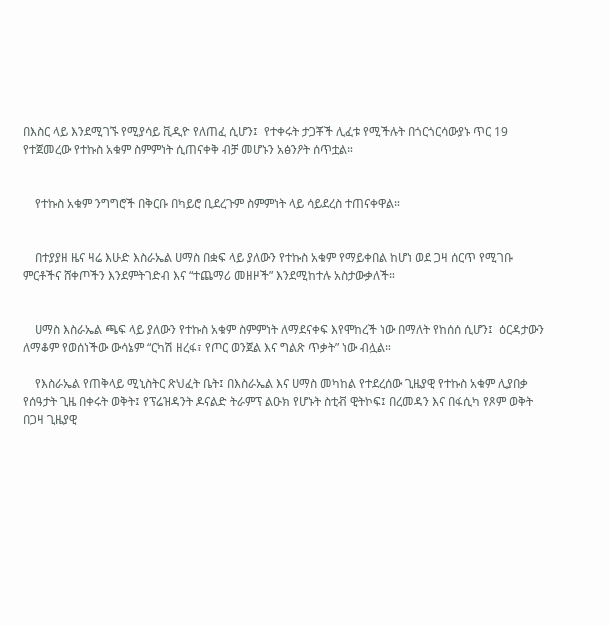በእስር ላይ እንደሚገኙ የሚያሳይ ቪዲዮ የለጠፈ ሲሆን፤  የተቀሩት ታጋቾች ሊፈቱ የሚችሉት በጎርጎርሳውያኑ ጥር 19 የተጀመረው የተኩስ አቁም ስምምነት ሲጠናቀቅ ብቻ መሆኑን አፅንዖት ሰጥቷል።


    የተኩስ አቁም ንግግሮች በቅርቡ በካይሮ ቢደረጉም ስምምነት ላይ ሳይደረስ ተጠናቀዋል።


    በተያያዘ ዜና ዛሬ እሁድ እስራኤል ሀማስ በቋፍ ላይ ያለውን የተኩስ አቁም የማይቀበል ከሆነ ወደ ጋዛ ሰርጥ የሚገቡ ምርቶችና ሸቀጦችን እንደምትገድብ እና “ተጨማሪ መዘዞች” እንደሚከተሉ አስታውቃለች።


    ሀማስ እስራኤል ጫፍ ላይ ያለውን የተኩስ አቁም ስምምነት ለማደናቀፍ እየሞከረች ነው በማለት የከሰሰ ሲሆን፤  ዕርዳታውን ለማቆም የወሰነችው ውሳኔም “ርካሽ ዘረፋ፣ የጦር ወንጀል እና ግልጽ ጥቃት” ነው ብሏል።

    የእስራኤል የጠቅላይ ሚኒስትር ጽህፈት ቤት፤ በእስራኤል እና ሀማስ መካከል የተደረሰው ጊዜያዊ የተኩስ አቁም ሊያበቃ የሰዓታት ጊዜ በቀሩት ወቅት፤ የፕሬዝዳንት ዶናልድ ትራምፕ ልዑክ የሆኑት ስቲቭ ዊትኮፍ፤ በረመዳን እና በፋሲካ የጾም ወቅት በጋዛ ጊዜያዊ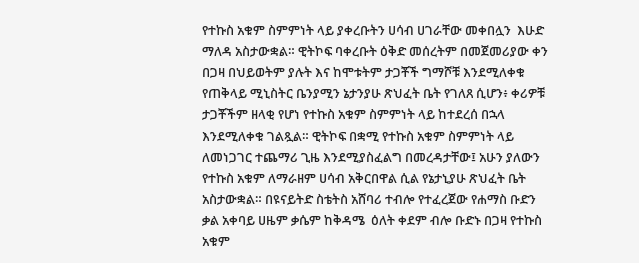የተኩስ አቁም ስምምነት ላይ ያቀረቡትን ሀሳብ ሀገራቸው መቀበሏን  እሁድ ማለዳ አስታውቋል። ዊትኮፍ ባቀረቡት ዕቅድ መሰረትም በመጀመሪያው ቀን በጋዛ በህይወትም ያሉት እና ከሞቱትም ታጋቾች ግማሾቹ እንደሚለቀቁ የጠቅላይ ሚኒስትር ቤንያሚን ኔታንያሁ ጽህፈት ቤት የገለጸ ሲሆን፥ ቀሪዎቹ ታጋቾችም ዘላቂ የሆነ የተኩስ አቁም ስምምነት ላይ ከተደረሰ በኋላ እንደሚለቀቁ ገልጿል። ዊትኮፍ በቋሚ የተኩስ አቁም ስምምነት ላይ ለመነጋገር ተጨማሪ ጊዜ እንደሚያስፈልግ በመረዳታቸው፤ አሁን ያለውን የተኩስ አቁም ለማራዘም ሀሳብ አቅርበዋል ሲል የኔታኒያሁ ጽህፈት ቤት አስታውቋል። በዩናይትድ ስቴትስ አሸባሪ ተብሎ የተፈረጀው የሐማስ ቡድን ቃል አቀባይ ሀዜም ቃሴም ከቅዳሜ  ዕለት ቀደም ብሎ ቡድኑ በጋዛ የተኩስ አቁም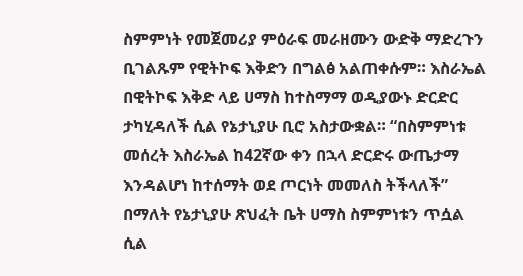ስምምነት የመጀመሪያ ምዕራፍ መራዘሙን ውድቅ ማድረጉን ቢገልጹም የዊትኮፍ እቅድን በግልፅ አልጠቀሱም። እስራኤል በዊትኮፍ እቅድ ላይ ሀማስ ከተስማማ ወዲያውኑ ድርድር ታካሂዳለች ሲል የኔታኒያሁ ቢሮ አስታውቋል። “በስምምነቱ መሰረት እስራኤል ከ42ኛው ቀን በኋላ ድርድሩ ውጤታማ እንዳልሆነ ከተሰማት ወደ ጦርነት መመለስ ትችላለች”  በማለት የኔታኒያሁ ጽህፈት ቤት ሀማስ ስምምነቱን ጥሷል ሲል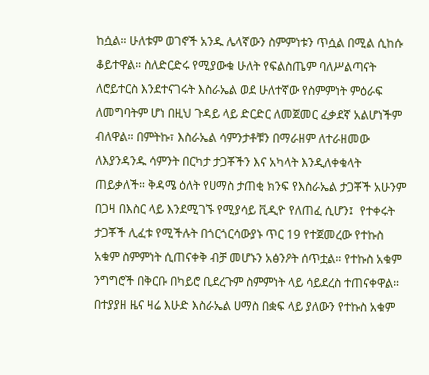ከሷል። ሁለቱም ወገኖች አንዱ ሌላኛውን ስምምነቱን ጥሷል በሚል ሲከሱ ቆይተዋል። ስለድርድሩ የሚያውቁ ሁለት የፍልስጤም ባለሥልጣናት ለሮይተርስ እንደተናገሩት እስራኤል ወደ ሁለተኛው የስምምነት ምዕራፍ ለመግባትም ሆነ በዚህ ጉዳይ ላይ ድርድር ለመጀመር ፈቃደኛ አልሆነችም ብለዋል። በምትኩ፣ እስራኤል ሳምንታቶቹን በማራዘም ለተራዘመው ለእያንዳንዱ ሳምንት በርካታ ታጋቾችን እና አካላት እንዲለቀቁላት ጠይቃለች። ቅዳሜ ዕለት የሀማስ ታጠቂ ክንፍ የእስራኤል ታጋቾች አሁንም በጋዛ በእስር ላይ እንደሚገኙ የሚያሳይ ቪዲዮ የለጠፈ ሲሆን፤  የተቀሩት ታጋቾች ሊፈቱ የሚችሉት በጎርጎርሳውያኑ ጥር 19 የተጀመረው የተኩስ አቁም ስምምነት ሲጠናቀቅ ብቻ መሆኑን አፅንዖት ሰጥቷል። የተኩስ አቁም ንግግሮች በቅርቡ በካይሮ ቢደረጉም ስምምነት ላይ ሳይደረስ ተጠናቀዋል። በተያያዘ ዜና ዛሬ እሁድ እስራኤል ሀማስ በቋፍ ላይ ያለውን የተኩስ አቁም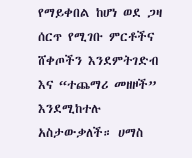የማይቀበል ከሆነ ወደ ጋዛ ሰርጥ የሚገቡ ምርቶችና ሸቀጦችን እንደምትገድብ እና “ተጨማሪ መዘዞች” እንደሚከተሉ አስታውቃለች። ሀማስ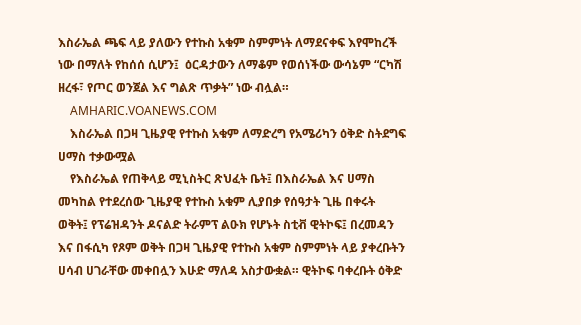እስራኤል ጫፍ ላይ ያለውን የተኩስ አቁም ስምምነት ለማደናቀፍ እየሞከረች ነው በማለት የከሰሰ ሲሆን፤  ዕርዳታውን ለማቆም የወሰነችው ውሳኔም “ርካሽ ዘረፋ፣ የጦር ወንጀል እና ግልጽ ጥቃት” ነው ብሏል።
    AMHARIC.VOANEWS.COM
    እስራኤል በጋዛ ጊዜያዊ የተኩስ አቁም ለማድረግ የአሜሪካን ዕቅድ ስትደግፍ ሀማስ ተቃውሟል
    የእስራኤል የጠቅላይ ሚኒስትር ጽህፈት ቤት፤ በእስራኤል እና ሀማስ መካከል የተደረሰው ጊዜያዊ የተኩስ አቁም ሊያበቃ የሰዓታት ጊዜ በቀሩት ወቅት፤ የፕሬዝዳንት ዶናልድ ትራምፕ ልዑክ የሆኑት ስቲቭ ዊትኮፍ፤ በረመዳን እና በፋሲካ የጾም ወቅት በጋዛ ጊዜያዊ የተኩስ አቁም ስምምነት ላይ ያቀረቡትን ሀሳብ ሀገራቸው መቀበሏን እሁድ ማለዳ አስታውቋል። ዊትኮፍ ባቀረቡት ዕቅድ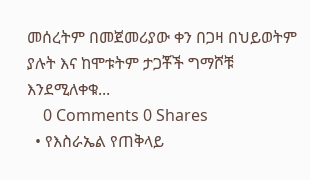መሰረትም በመጀመሪያው ቀን በጋዛ በህይወትም ያሉት እና ከሞቱትም ታጋቾች ግማሾቹ እንደሚለቀቁ...
    0 Comments 0 Shares
  • የእስራኤል የጠቅላይ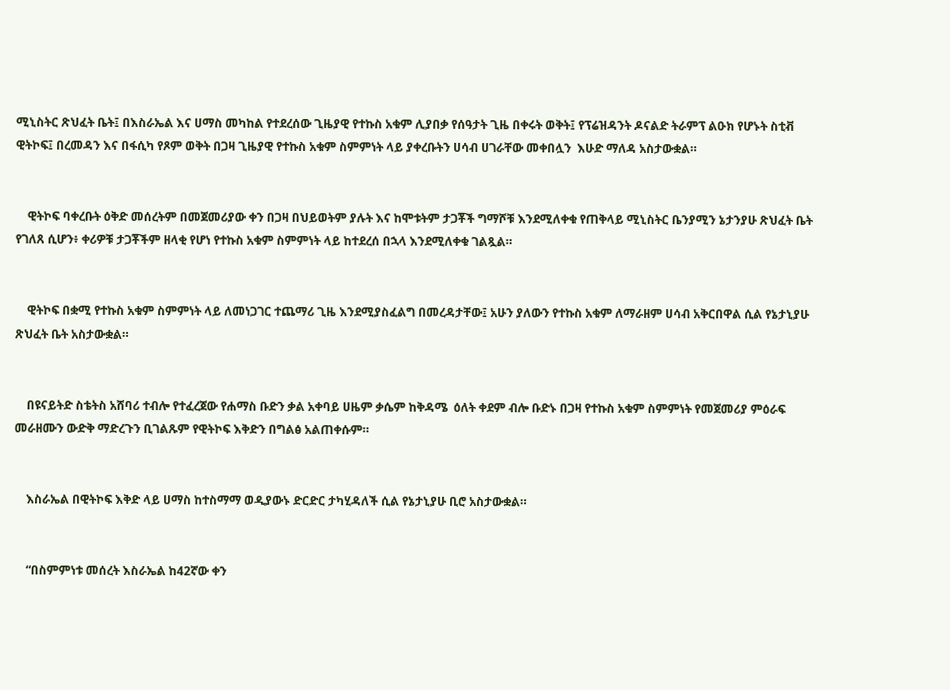ሚኒስትር ጽህፈት ቤት፤ በእስራኤል እና ሀማስ መካከል የተደረሰው ጊዜያዊ የተኩስ አቁም ሊያበቃ የሰዓታት ጊዜ በቀሩት ወቅት፤ የፕሬዝዳንት ዶናልድ ትራምፕ ልዑክ የሆኑት ስቲቭ ዊትኮፍ፤ በረመዳን እና በፋሲካ የጾም ወቅት በጋዛ ጊዜያዊ የተኩስ አቁም ስምምነት ላይ ያቀረቡትን ሀሳብ ሀገራቸው መቀበሏን  እሁድ ማለዳ አስታውቋል።


    ዊትኮፍ ባቀረቡት ዕቅድ መሰረትም በመጀመሪያው ቀን በጋዛ በህይወትም ያሉት እና ከሞቱትም ታጋቾች ግማሾቹ እንደሚለቀቁ የጠቅላይ ሚኒስትር ቤንያሚን ኔታንያሁ ጽህፈት ቤት የገለጸ ሲሆን፥ ቀሪዎቹ ታጋቾችም ዘላቂ የሆነ የተኩስ አቁም ስምምነት ላይ ከተደረሰ በኋላ እንደሚለቀቁ ገልጿል።


    ዊትኮፍ በቋሚ የተኩስ አቁም ስምምነት ላይ ለመነጋገር ተጨማሪ ጊዜ እንደሚያስፈልግ በመረዳታቸው፤ አሁን ያለውን የተኩስ አቁም ለማራዘም ሀሳብ አቅርበዋል ሲል የኔታኒያሁ ጽህፈት ቤት አስታውቋል።


    በዩናይትድ ስቴትስ አሸባሪ ተብሎ የተፈረጀው የሐማስ ቡድን ቃል አቀባይ ሀዜም ቃሴም ከቅዳሜ  ዕለት ቀደም ብሎ ቡድኑ በጋዛ የተኩስ አቁም ስምምነት የመጀመሪያ ምዕራፍ መራዘሙን ውድቅ ማድረጉን ቢገልጹም የዊትኮፍ እቅድን በግልፅ አልጠቀሱም።


    እስራኤል በዊትኮፍ እቅድ ላይ ሀማስ ከተስማማ ወዲያውኑ ድርድር ታካሂዳለች ሲል የኔታኒያሁ ቢሮ አስታውቋል።


    “በስምምነቱ መሰረት እስራኤል ከ42ኛው ቀን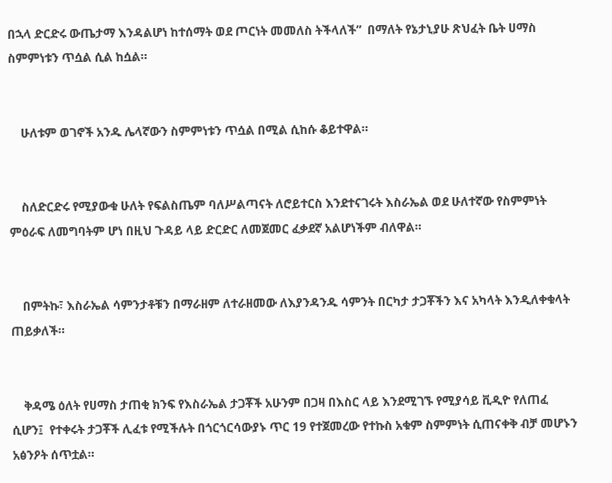በኋላ ድርድሩ ውጤታማ እንዳልሆነ ከተሰማት ወደ ጦርነት መመለስ ትችላለች”  በማለት የኔታኒያሁ ጽህፈት ቤት ሀማስ ስምምነቱን ጥሷል ሲል ከሷል።


    ሁለቱም ወገኖች አንዱ ሌላኛውን ስምምነቱን ጥሷል በሚል ሲከሱ ቆይተዋል።


    ስለድርድሩ የሚያውቁ ሁለት የፍልስጤም ባለሥልጣናት ለሮይተርስ እንደተናገሩት እስራኤል ወደ ሁለተኛው የስምምነት ምዕራፍ ለመግባትም ሆነ በዚህ ጉዳይ ላይ ድርድር ለመጀመር ፈቃደኛ አልሆነችም ብለዋል።


    በምትኩ፣ እስራኤል ሳምንታቶቹን በማራዘም ለተራዘመው ለእያንዳንዱ ሳምንት በርካታ ታጋቾችን እና አካላት እንዲለቀቁላት ጠይቃለች።


    ቅዳሜ ዕለት የሀማስ ታጠቂ ክንፍ የእስራኤል ታጋቾች አሁንም በጋዛ በእስር ላይ እንደሚገኙ የሚያሳይ ቪዲዮ የለጠፈ ሲሆን፤  የተቀሩት ታጋቾች ሊፈቱ የሚችሉት በጎርጎርሳውያኑ ጥር 19 የተጀመረው የተኩስ አቁም ስምምነት ሲጠናቀቅ ብቻ መሆኑን አፅንዖት ሰጥቷል።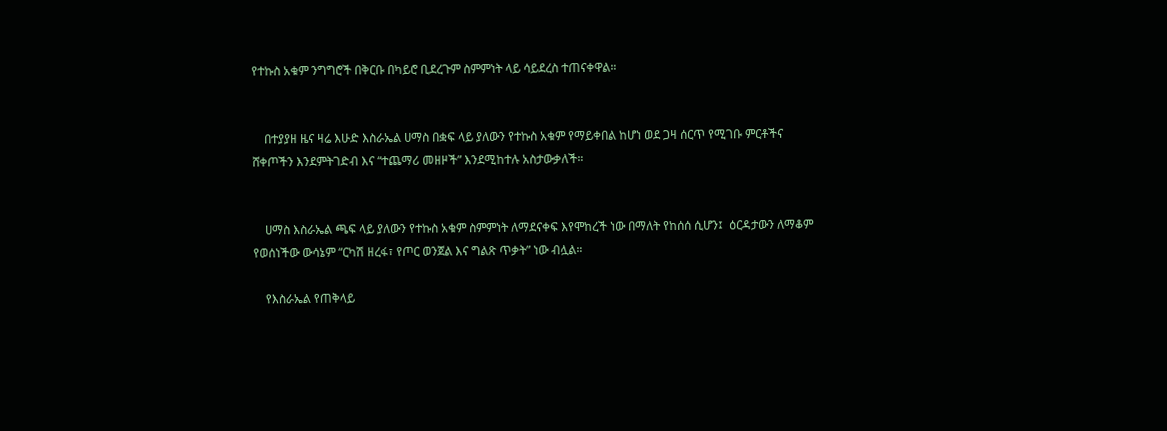የተኩስ አቁም ንግግሮች በቅርቡ በካይሮ ቢደረጉም ስምምነት ላይ ሳይደረስ ተጠናቀዋል።


    በተያያዘ ዜና ዛሬ እሁድ እስራኤል ሀማስ በቋፍ ላይ ያለውን የተኩስ አቁም የማይቀበል ከሆነ ወደ ጋዛ ሰርጥ የሚገቡ ምርቶችና ሸቀጦችን እንደምትገድብ እና “ተጨማሪ መዘዞች” እንደሚከተሉ አስታውቃለች።


    ሀማስ እስራኤል ጫፍ ላይ ያለውን የተኩስ አቁም ስምምነት ለማደናቀፍ እየሞከረች ነው በማለት የከሰሰ ሲሆን፤  ዕርዳታውን ለማቆም የወሰነችው ውሳኔም “ርካሽ ዘረፋ፣ የጦር ወንጀል እና ግልጽ ጥቃት” ነው ብሏል።

    የእስራኤል የጠቅላይ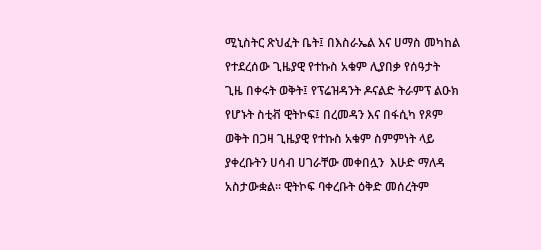ሚኒስትር ጽህፈት ቤት፤ በእስራኤል እና ሀማስ መካከል የተደረሰው ጊዜያዊ የተኩስ አቁም ሊያበቃ የሰዓታት ጊዜ በቀሩት ወቅት፤ የፕሬዝዳንት ዶናልድ ትራምፕ ልዑክ የሆኑት ስቲቭ ዊትኮፍ፤ በረመዳን እና በፋሲካ የጾም ወቅት በጋዛ ጊዜያዊ የተኩስ አቁም ስምምነት ላይ ያቀረቡትን ሀሳብ ሀገራቸው መቀበሏን  እሁድ ማለዳ አስታውቋል። ዊትኮፍ ባቀረቡት ዕቅድ መሰረትም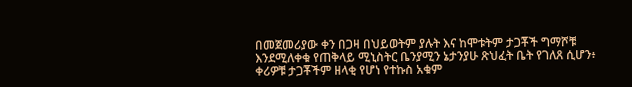በመጀመሪያው ቀን በጋዛ በህይወትም ያሉት እና ከሞቱትም ታጋቾች ግማሾቹ እንደሚለቀቁ የጠቅላይ ሚኒስትር ቤንያሚን ኔታንያሁ ጽህፈት ቤት የገለጸ ሲሆን፥ ቀሪዎቹ ታጋቾችም ዘላቂ የሆነ የተኩስ አቁም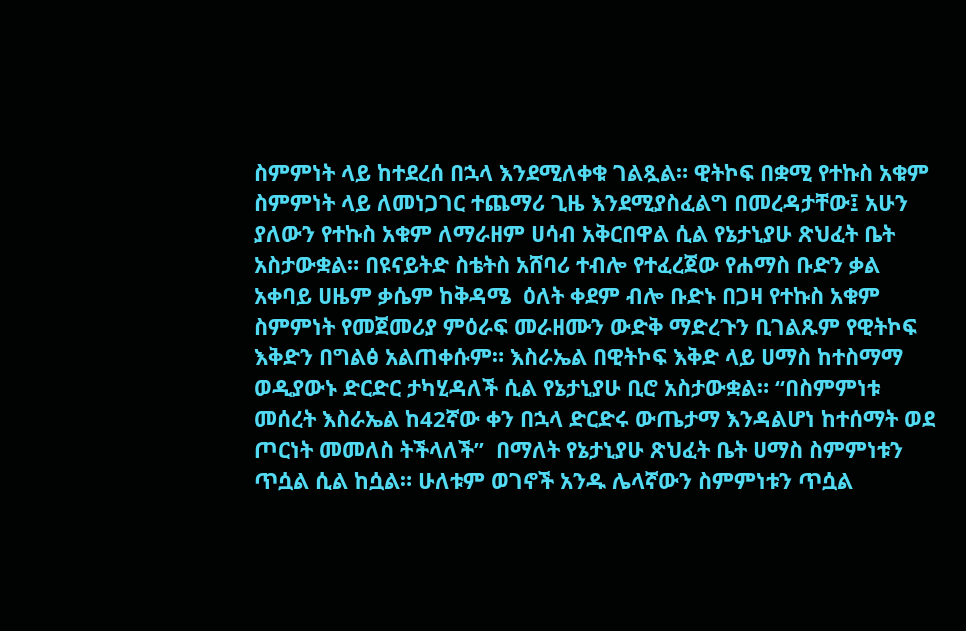ስምምነት ላይ ከተደረሰ በኋላ እንደሚለቀቁ ገልጿል። ዊትኮፍ በቋሚ የተኩስ አቁም ስምምነት ላይ ለመነጋገር ተጨማሪ ጊዜ እንደሚያስፈልግ በመረዳታቸው፤ አሁን ያለውን የተኩስ አቁም ለማራዘም ሀሳብ አቅርበዋል ሲል የኔታኒያሁ ጽህፈት ቤት አስታውቋል። በዩናይትድ ስቴትስ አሸባሪ ተብሎ የተፈረጀው የሐማስ ቡድን ቃል አቀባይ ሀዜም ቃሴም ከቅዳሜ  ዕለት ቀደም ብሎ ቡድኑ በጋዛ የተኩስ አቁም ስምምነት የመጀመሪያ ምዕራፍ መራዘሙን ውድቅ ማድረጉን ቢገልጹም የዊትኮፍ እቅድን በግልፅ አልጠቀሱም። እስራኤል በዊትኮፍ እቅድ ላይ ሀማስ ከተስማማ ወዲያውኑ ድርድር ታካሂዳለች ሲል የኔታኒያሁ ቢሮ አስታውቋል። “በስምምነቱ መሰረት እስራኤል ከ42ኛው ቀን በኋላ ድርድሩ ውጤታማ እንዳልሆነ ከተሰማት ወደ ጦርነት መመለስ ትችላለች”  በማለት የኔታኒያሁ ጽህፈት ቤት ሀማስ ስምምነቱን ጥሷል ሲል ከሷል። ሁለቱም ወገኖች አንዱ ሌላኛውን ስምምነቱን ጥሷል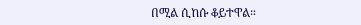በሚል ሲከሱ ቆይተዋል።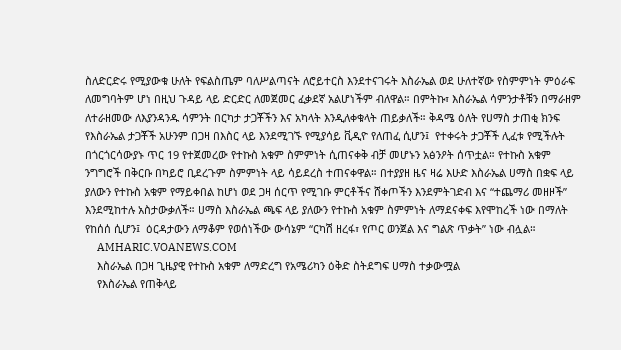ስለድርድሩ የሚያውቁ ሁለት የፍልስጤም ባለሥልጣናት ለሮይተርስ እንደተናገሩት እስራኤል ወደ ሁለተኛው የስምምነት ምዕራፍ ለመግባትም ሆነ በዚህ ጉዳይ ላይ ድርድር ለመጀመር ፈቃደኛ አልሆነችም ብለዋል። በምትኩ፣ እስራኤል ሳምንታቶቹን በማራዘም ለተራዘመው ለእያንዳንዱ ሳምንት በርካታ ታጋቾችን እና አካላት እንዲለቀቁላት ጠይቃለች። ቅዳሜ ዕለት የሀማስ ታጠቂ ክንፍ የእስራኤል ታጋቾች አሁንም በጋዛ በእስር ላይ እንደሚገኙ የሚያሳይ ቪዲዮ የለጠፈ ሲሆን፤  የተቀሩት ታጋቾች ሊፈቱ የሚችሉት በጎርጎርሳውያኑ ጥር 19 የተጀመረው የተኩስ አቁም ስምምነት ሲጠናቀቅ ብቻ መሆኑን አፅንዖት ሰጥቷል። የተኩስ አቁም ንግግሮች በቅርቡ በካይሮ ቢደረጉም ስምምነት ላይ ሳይደረስ ተጠናቀዋል። በተያያዘ ዜና ዛሬ እሁድ እስራኤል ሀማስ በቋፍ ላይ ያለውን የተኩስ አቁም የማይቀበል ከሆነ ወደ ጋዛ ሰርጥ የሚገቡ ምርቶችና ሸቀጦችን እንደምትገድብ እና “ተጨማሪ መዘዞች” እንደሚከተሉ አስታውቃለች። ሀማስ እስራኤል ጫፍ ላይ ያለውን የተኩስ አቁም ስምምነት ለማደናቀፍ እየሞከረች ነው በማለት የከሰሰ ሲሆን፤  ዕርዳታውን ለማቆም የወሰነችው ውሳኔም “ርካሽ ዘረፋ፣ የጦር ወንጀል እና ግልጽ ጥቃት” ነው ብሏል።
    AMHARIC.VOANEWS.COM
    እስራኤል በጋዛ ጊዜያዊ የተኩስ አቁም ለማድረግ የአሜሪካን ዕቅድ ስትደግፍ ሀማስ ተቃውሟል
    የእስራኤል የጠቅላይ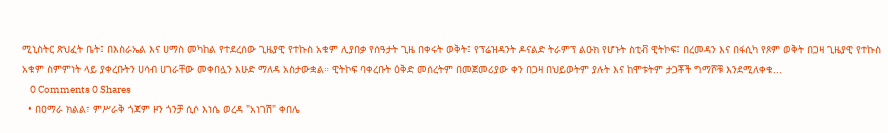ሚኒስትር ጽህፈት ቤት፤ በእስራኤል እና ሀማስ መካከል የተደረሰው ጊዜያዊ የተኩስ አቁም ሊያበቃ የሰዓታት ጊዜ በቀሩት ወቅት፤ የፕሬዝዳንት ዶናልድ ትራምፕ ልዑክ የሆኑት ስቲቭ ዊትኮፍ፤ በረመዳን እና በፋሲካ የጾም ወቅት በጋዛ ጊዜያዊ የተኩስ አቁም ስምምነት ላይ ያቀረቡትን ሀሳብ ሀገራቸው መቀበሏን እሁድ ማለዳ አስታውቋል። ዊትኮፍ ባቀረቡት ዕቅድ መሰረትም በመጀመሪያው ቀን በጋዛ በህይወትም ያሉት እና ከሞቱትም ታጋቾች ግማሾቹ እንደሚለቀቁ...
    0 Comments 0 Shares
  • በዐማራ ክልል፣ ምሥራቅ ጎጃም ዞን ጎንቻ ሲሶ እነሴ ወረዳ "አነገሽ" ቀበሌ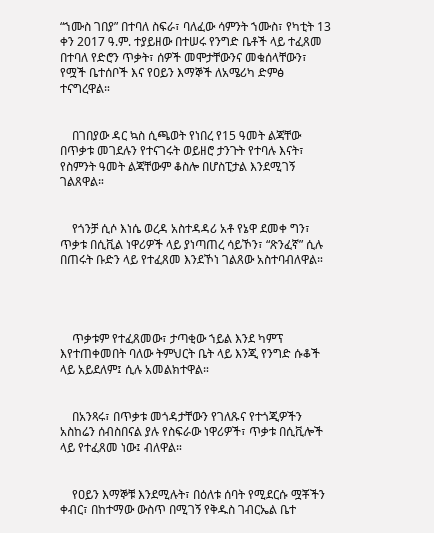“ኀሙስ ገበያ” በተባለ ስፍራ፣ ባለፈው ሳምንት ኀሙስ፣ የካቲት 13 ቀን 2017 ዓ.ም. ተያይዘው በተሠሩ የንግድ ቤቶች ላይ ተፈጸመ በተባለ የድሮን ጥቃት፣ ሰዎች መሞታቸውንና መቁሰላቸውን፣ የሟች ቤተሰቦች እና የዐይን እማኞች ለአሜሪካ ድምፅ ተናግረዋል።


    በገበያው ዳር ኳስ ሲጫወት የነበረ የ15 ዓመት ልጃቸው በጥቃቱ መገደሉን የተናገሩት ወይዘሮ ታንጉት የተባሉ እናት፣ የስምንት ዓመት ልጃቸውም ቆስሎ በሆስፒታል እንደሚገኝ ገልጸዋል።


    የጎንቻ ሲሶ እነሴ ወረዳ አስተዳዳሪ አቶ የኔዋ ደመቀ ግን፣ ጥቃቱ በሲቪል ነዋሪዎች ላይ ያነጣጠረ ሳይኾን፣ “ጽንፈኛ” ሲሉ በጠሩት ቡድን ላይ የተፈጸመ እንደኾነ ገልጸው አስተባብለዋል።




    ጥቃቱም የተፈጸመው፣ ታጣቂው ኀይል እንደ ካምፕ እየተጠቀመበት ባለው ትምህርት ቤት ላይ እንጂ የንግድ ሱቆች ላይ አይደለም፤ ሲሉ አመልክተዋል።


    በአንጻሩ፣ በጥቃቱ መጎዳታቸውን የገለጹና የተጎጂዎችን አስከሬን ሰብስበናል ያሉ የስፍራው ነዋሪዎች፣ ጥቃቱ በሲቪሎች ላይ የተፈጸመ ነው፤ ብለዋል።


    የዐይን እማኞቹ እንደሚሉት፣ በዕለቱ ሰባት የሚደርሱ ሟቾችን ቀብር፣ በከተማው ውስጥ በሚገኝ የቅዱስ ገብርኤል ቤተ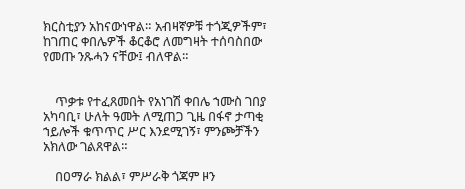ክርስቲያን አከናውነዋል። አብዛኛዎቹ ተጎጂዎችም፣ ከገጠር ቀበሌዎች ቆርቆሮ ለመግዛት ተሰባስበው የመጡ ንጹሓን ናቸው፤ ብለዋል።


    ጥቃቱ የተፈጸመበት የአነገሽ ቀበሌ ኀሙስ ገበያ አካባቢ፣ ሁለት ዓመት ለሚጠጋ ጊዜ በፋኖ ታጣቂ ኀይሎች ቁጥጥር ሥር እንደሚገኝ፣ ምንጮቻችን አክለው ገልጸዋል።

    በዐማራ ክልል፣ ምሥራቅ ጎጃም ዞን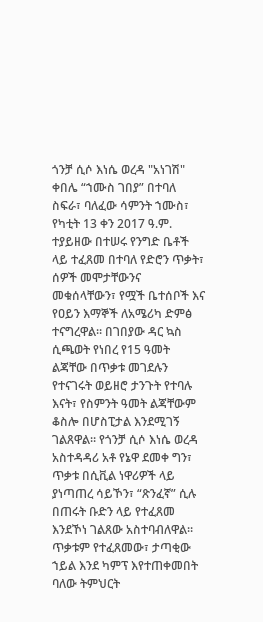ጎንቻ ሲሶ እነሴ ወረዳ "አነገሽ" ቀበሌ “ኀሙስ ገበያ” በተባለ ስፍራ፣ ባለፈው ሳምንት ኀሙስ፣ የካቲት 13 ቀን 2017 ዓ.ም. ተያይዘው በተሠሩ የንግድ ቤቶች ላይ ተፈጸመ በተባለ የድሮን ጥቃት፣ ሰዎች መሞታቸውንና መቁሰላቸውን፣ የሟች ቤተሰቦች እና የዐይን እማኞች ለአሜሪካ ድምፅ ተናግረዋል። በገበያው ዳር ኳስ ሲጫወት የነበረ የ15 ዓመት ልጃቸው በጥቃቱ መገደሉን የተናገሩት ወይዘሮ ታንጉት የተባሉ እናት፣ የስምንት ዓመት ልጃቸውም ቆስሎ በሆስፒታል እንደሚገኝ ገልጸዋል። የጎንቻ ሲሶ እነሴ ወረዳ አስተዳዳሪ አቶ የኔዋ ደመቀ ግን፣ ጥቃቱ በሲቪል ነዋሪዎች ላይ ያነጣጠረ ሳይኾን፣ “ጽንፈኛ” ሲሉ በጠሩት ቡድን ላይ የተፈጸመ እንደኾነ ገልጸው አስተባብለዋል። ጥቃቱም የተፈጸመው፣ ታጣቂው ኀይል እንደ ካምፕ እየተጠቀመበት ባለው ትምህርት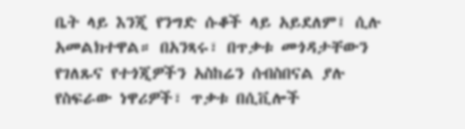ቤት ላይ እንጂ የንግድ ሱቆች ላይ አይደለም፤ ሲሉ አመልክተዋል። በአንጻሩ፣ በጥቃቱ መጎዳታቸውን የገለጹና የተጎጂዎችን አስከሬን ሰብስበናል ያሉ የስፍራው ነዋሪዎች፣ ጥቃቱ በሲቪሎች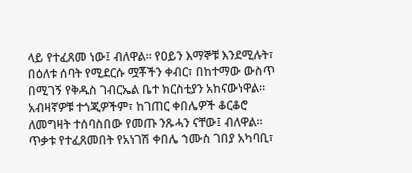ላይ የተፈጸመ ነው፤ ብለዋል። የዐይን እማኞቹ እንደሚሉት፣ በዕለቱ ሰባት የሚደርሱ ሟቾችን ቀብር፣ በከተማው ውስጥ በሚገኝ የቅዱስ ገብርኤል ቤተ ክርስቲያን አከናውነዋል። አብዛኛዎቹ ተጎጂዎችም፣ ከገጠር ቀበሌዎች ቆርቆሮ ለመግዛት ተሰባስበው የመጡ ንጹሓን ናቸው፤ ብለዋል። ጥቃቱ የተፈጸመበት የአነገሽ ቀበሌ ኀሙስ ገበያ አካባቢ፣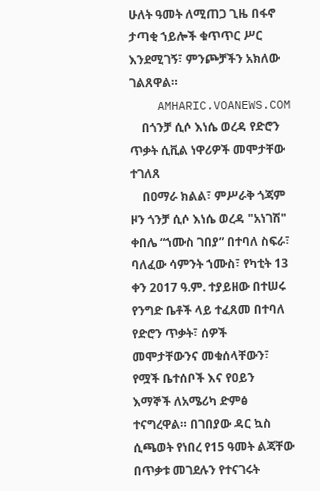ሁለት ዓመት ለሚጠጋ ጊዜ በፋኖ ታጣቂ ኀይሎች ቁጥጥር ሥር እንደሚገኝ፣ ምንጮቻችን አክለው ገልጸዋል።
    AMHARIC.VOANEWS.COM
    በጎንቻ ሲሶ እነሴ ወረዳ የድሮን ጥቃት ሲቪል ነዋሪዎች መሞታቸው ተገለጸ
    በዐማራ ክልል፣ ምሥራቅ ጎጃም ዞን ጎንቻ ሲሶ እነሴ ወረዳ "አነገሽ" ቀበሌ “ኀሙስ ገበያ” በተባለ ስፍራ፣ ባለፈው ሳምንት ኀሙስ፣ የካቲት 13 ቀን 2017 ዓ.ም. ተያይዘው በተሠሩ የንግድ ቤቶች ላይ ተፈጸመ በተባለ የድሮን ጥቃት፣ ሰዎች መሞታቸውንና መቁሰላቸውን፣ የሟች ቤተሰቦች እና የዐይን እማኞች ለአሜሪካ ድምፅ ተናግረዋል። በገበያው ዳር ኳስ ሲጫወት የነበረ የ15 ዓመት ልጃቸው በጥቃቱ መገደሉን የተናገሩት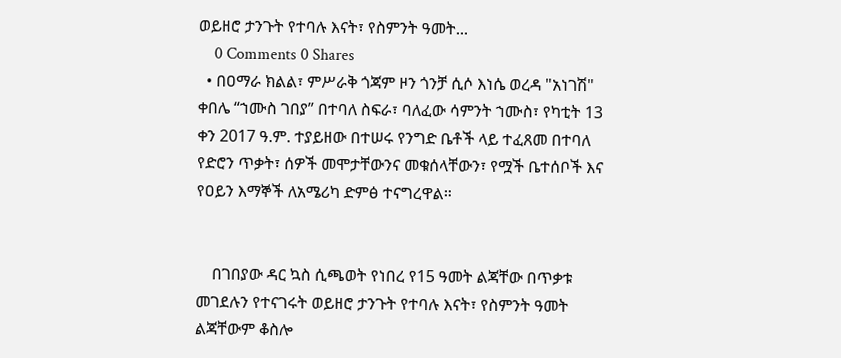ወይዘሮ ታንጉት የተባሉ እናት፣ የስምንት ዓመት...
    0 Comments 0 Shares
  • በዐማራ ክልል፣ ምሥራቅ ጎጃም ዞን ጎንቻ ሲሶ እነሴ ወረዳ "አነገሽ" ቀበሌ “ኀሙስ ገበያ” በተባለ ስፍራ፣ ባለፈው ሳምንት ኀሙስ፣ የካቲት 13 ቀን 2017 ዓ.ም. ተያይዘው በተሠሩ የንግድ ቤቶች ላይ ተፈጸመ በተባለ የድሮን ጥቃት፣ ሰዎች መሞታቸውንና መቁሰላቸውን፣ የሟች ቤተሰቦች እና የዐይን እማኞች ለአሜሪካ ድምፅ ተናግረዋል።


    በገበያው ዳር ኳስ ሲጫወት የነበረ የ15 ዓመት ልጃቸው በጥቃቱ መገደሉን የተናገሩት ወይዘሮ ታንጉት የተባሉ እናት፣ የስምንት ዓመት ልጃቸውም ቆስሎ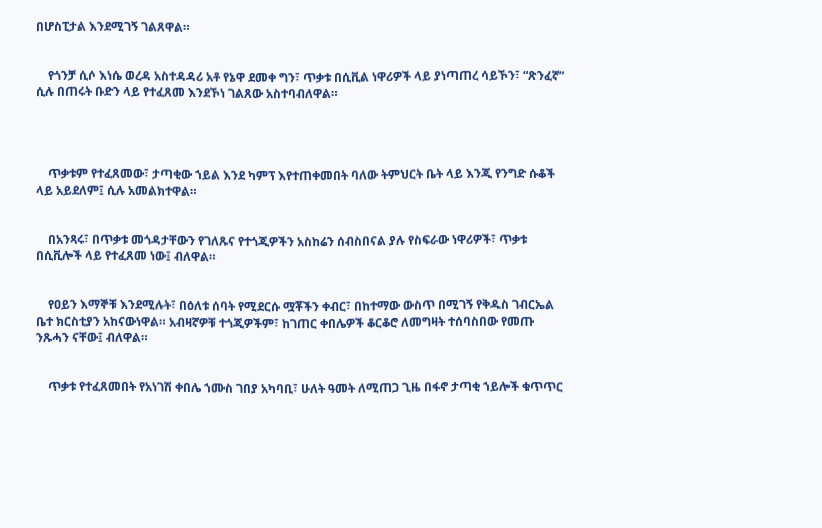በሆስፒታል እንደሚገኝ ገልጸዋል።


    የጎንቻ ሲሶ እነሴ ወረዳ አስተዳዳሪ አቶ የኔዋ ደመቀ ግን፣ ጥቃቱ በሲቪል ነዋሪዎች ላይ ያነጣጠረ ሳይኾን፣ “ጽንፈኛ” ሲሉ በጠሩት ቡድን ላይ የተፈጸመ እንደኾነ ገልጸው አስተባብለዋል።




    ጥቃቱም የተፈጸመው፣ ታጣቂው ኀይል እንደ ካምፕ እየተጠቀመበት ባለው ትምህርት ቤት ላይ እንጂ የንግድ ሱቆች ላይ አይደለም፤ ሲሉ አመልክተዋል።


    በአንጻሩ፣ በጥቃቱ መጎዳታቸውን የገለጹና የተጎጂዎችን አስከሬን ሰብስበናል ያሉ የስፍራው ነዋሪዎች፣ ጥቃቱ በሲቪሎች ላይ የተፈጸመ ነው፤ ብለዋል።


    የዐይን እማኞቹ እንደሚሉት፣ በዕለቱ ሰባት የሚደርሱ ሟቾችን ቀብር፣ በከተማው ውስጥ በሚገኝ የቅዱስ ገብርኤል ቤተ ክርስቲያን አከናውነዋል። አብዛኛዎቹ ተጎጂዎችም፣ ከገጠር ቀበሌዎች ቆርቆሮ ለመግዛት ተሰባስበው የመጡ ንጹሓን ናቸው፤ ብለዋል።


    ጥቃቱ የተፈጸመበት የአነገሽ ቀበሌ ኀሙስ ገበያ አካባቢ፣ ሁለት ዓመት ለሚጠጋ ጊዜ በፋኖ ታጣቂ ኀይሎች ቁጥጥር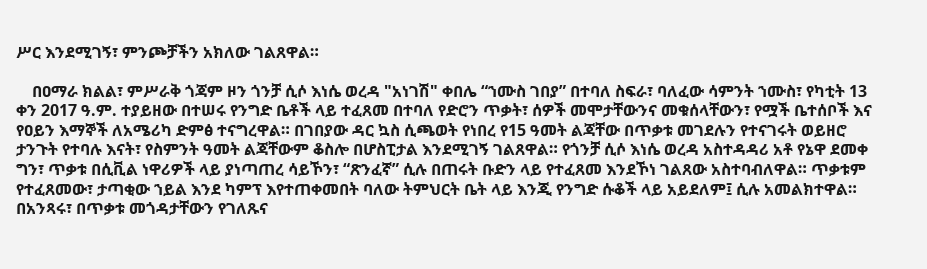ሥር እንደሚገኝ፣ ምንጮቻችን አክለው ገልጸዋል።

    በዐማራ ክልል፣ ምሥራቅ ጎጃም ዞን ጎንቻ ሲሶ እነሴ ወረዳ "አነገሽ" ቀበሌ “ኀሙስ ገበያ” በተባለ ስፍራ፣ ባለፈው ሳምንት ኀሙስ፣ የካቲት 13 ቀን 2017 ዓ.ም. ተያይዘው በተሠሩ የንግድ ቤቶች ላይ ተፈጸመ በተባለ የድሮን ጥቃት፣ ሰዎች መሞታቸውንና መቁሰላቸውን፣ የሟች ቤተሰቦች እና የዐይን እማኞች ለአሜሪካ ድምፅ ተናግረዋል። በገበያው ዳር ኳስ ሲጫወት የነበረ የ15 ዓመት ልጃቸው በጥቃቱ መገደሉን የተናገሩት ወይዘሮ ታንጉት የተባሉ እናት፣ የስምንት ዓመት ልጃቸውም ቆስሎ በሆስፒታል እንደሚገኝ ገልጸዋል። የጎንቻ ሲሶ እነሴ ወረዳ አስተዳዳሪ አቶ የኔዋ ደመቀ ግን፣ ጥቃቱ በሲቪል ነዋሪዎች ላይ ያነጣጠረ ሳይኾን፣ “ጽንፈኛ” ሲሉ በጠሩት ቡድን ላይ የተፈጸመ እንደኾነ ገልጸው አስተባብለዋል። ጥቃቱም የተፈጸመው፣ ታጣቂው ኀይል እንደ ካምፕ እየተጠቀመበት ባለው ትምህርት ቤት ላይ እንጂ የንግድ ሱቆች ላይ አይደለም፤ ሲሉ አመልክተዋል። በአንጻሩ፣ በጥቃቱ መጎዳታቸውን የገለጹና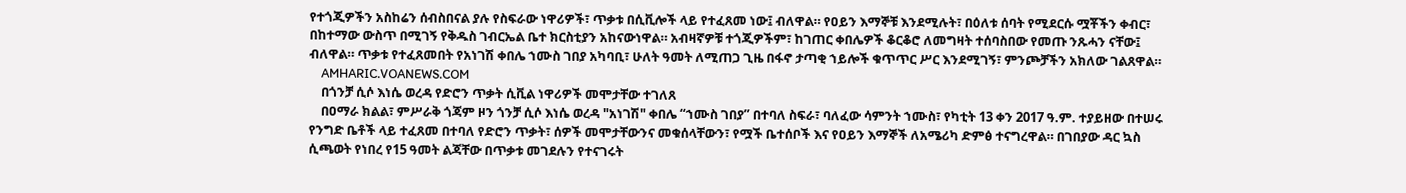የተጎጂዎችን አስከሬን ሰብስበናል ያሉ የስፍራው ነዋሪዎች፣ ጥቃቱ በሲቪሎች ላይ የተፈጸመ ነው፤ ብለዋል። የዐይን እማኞቹ እንደሚሉት፣ በዕለቱ ሰባት የሚደርሱ ሟቾችን ቀብር፣ በከተማው ውስጥ በሚገኝ የቅዱስ ገብርኤል ቤተ ክርስቲያን አከናውነዋል። አብዛኛዎቹ ተጎጂዎችም፣ ከገጠር ቀበሌዎች ቆርቆሮ ለመግዛት ተሰባስበው የመጡ ንጹሓን ናቸው፤ ብለዋል። ጥቃቱ የተፈጸመበት የአነገሽ ቀበሌ ኀሙስ ገበያ አካባቢ፣ ሁለት ዓመት ለሚጠጋ ጊዜ በፋኖ ታጣቂ ኀይሎች ቁጥጥር ሥር እንደሚገኝ፣ ምንጮቻችን አክለው ገልጸዋል።
    AMHARIC.VOANEWS.COM
    በጎንቻ ሲሶ እነሴ ወረዳ የድሮን ጥቃት ሲቪል ነዋሪዎች መሞታቸው ተገለጸ
    በዐማራ ክልል፣ ምሥራቅ ጎጃም ዞን ጎንቻ ሲሶ እነሴ ወረዳ "አነገሽ" ቀበሌ “ኀሙስ ገበያ” በተባለ ስፍራ፣ ባለፈው ሳምንት ኀሙስ፣ የካቲት 13 ቀን 2017 ዓ.ም. ተያይዘው በተሠሩ የንግድ ቤቶች ላይ ተፈጸመ በተባለ የድሮን ጥቃት፣ ሰዎች መሞታቸውንና መቁሰላቸውን፣ የሟች ቤተሰቦች እና የዐይን እማኞች ለአሜሪካ ድምፅ ተናግረዋል። በገበያው ዳር ኳስ ሲጫወት የነበረ የ15 ዓመት ልጃቸው በጥቃቱ መገደሉን የተናገሩት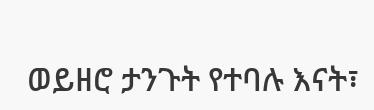ወይዘሮ ታንጉት የተባሉ እናት፣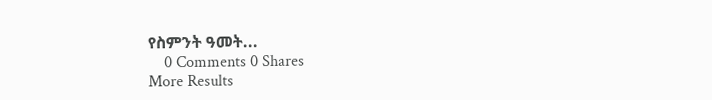የስምንት ዓመት...
    0 Comments 0 Shares
More Results